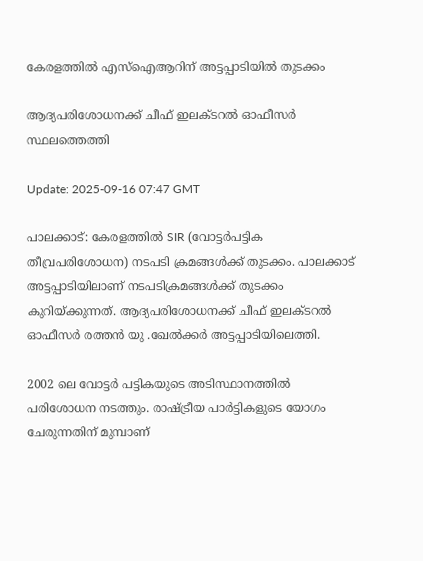കേരളത്തില്‍ എസ്‌ഐആറിന് അട്ടപ്പാടിയില്‍ തുടക്കം

ആദ്യപരിശോധനക്ക് ചീഫ് ഇലക്ടറല്‍ ഓഫീസര്‍ സ്ഥലത്തെത്തി

Update: 2025-09-16 07:47 GMT

പാലക്കാട്: കേരളത്തില്‍ SIR (വോട്ടര്‍പട്ടിക തീവ്രപരിശോധന) നടപടി ക്രമങ്ങള്‍ക്ക് തുടക്കം. പാലക്കാട് അട്ടപ്പാടിയിലാണ് നടപടിക്രമങ്ങള്‍ക്ക് തുടക്കം കുറിയ്ക്കുന്നത്. ആദ്യപരിശോധനക്ക് ചീഫ് ഇലക്ടറല്‍ ഓഫീസര്‍ രത്തന്‍ യു .ഖേല്‍ക്കര്‍ അട്ടപ്പാടിയിലെത്തി.

2002 ലെ വോട്ടര്‍ പട്ടികയുടെ അടിസ്ഥാനത്തില്‍ പരിശോധന നടത്തും. രാഷ്ട്രീയ പാര്‍ട്ടികളുടെ യോഗം ചേരുന്നതിന് മുമ്പാണ്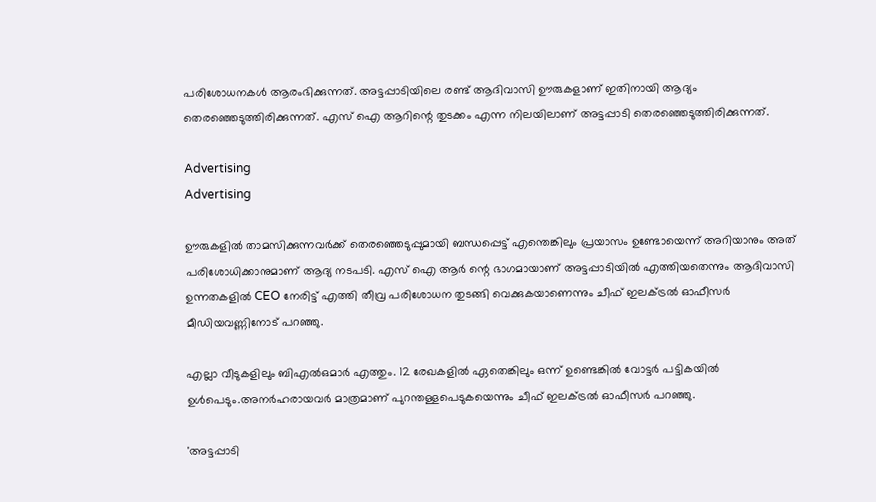പരിശോധനകള്‍ ആരംഭിക്കുന്നത്. അട്ടപ്പാടിയിലെ രണ്ട് ആദിവാസി ഊരുകളാണ് ഇതിനായി ആദ്യം തെരഞ്ഞെടുത്തിരിക്കുന്നത്. എസ് ഐ ആറിന്റെ തുടക്കം എന്ന നിലയിലാണ് അട്ടപ്പാടി തെരഞ്ഞെടുത്തിരിക്കുന്നത്.

Advertising
Advertising

ഊരുകളില്‍ താമസിക്കുന്നവര്‍ക്ക് തെരഞ്ഞെടുപ്പുമായി ബന്ധപ്പെട്ട് എന്തെങ്കിലും പ്രയാസം ഉണ്ടോയെന്ന് അറിയാനും അത് പരിശോധിക്കാനുമാണ് ആദ്യ നടപടി. എസ് ഐ ആര്‍ ന്റെ ഭാഗമായാണ് അട്ടപ്പാടിയില്‍ എത്തിയതെന്നും ആദിവാസി ഉന്നതകളില്‍ CEO നേരിട്ട് എത്തി തീവ്ര പരിശോധന തുടങ്ങി വെക്കുകയാണെന്നും ചീഫ് ഇലക്ട്രല്‍ ഓഫീസര്‍ മീഡിയവണ്ണിനോട് പറഞ്ഞു.

എല്ലാ വീടുകളിലും ബിഎല്‍ഒമാര്‍ എത്തും. 12 രേഖകളില്‍ ഏതെങ്കിലും ഒന്ന് ഉണ്ടെങ്കില്‍ വോട്ടര്‍ പട്ടികയില്‍ ഉള്‍പെടും.അനര്‍ഹരായവര്‍ മാത്രമാണ് പുറന്തള്ളപെടുകയെന്നും ചീഫ് ഇലക്ട്രല്‍ ഓഫീസര്‍ പറഞ്ഞു.

'അട്ടപ്പാടി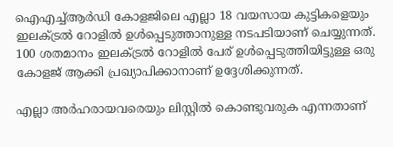ഐഎച്ച്ആര്‍ഡി കോളജിലെ എല്ലാ 18 വയസായ കുട്ടികളെയും ഇലക്ട്രല്‍ റോളില്‍ ഉള്‍പ്പെടുത്താനുള്ള നടപടിയാണ് ചെയ്യുന്നത്. 100 ശതമാനം ഇലക്ട്രല്‍ റോളില്‍ പേര് ഉള്‍പ്പെടുത്തിയിട്ടുള്ള ഒരു കോളജ് ആക്കി പ്രഖ്യാപിക്കാനാണ് ഉദ്ദേശിക്കുന്നത്.

എല്ലാ അര്‍ഹരായവരെയും ലിസ്റ്റില്‍ കൊണ്ടുവരുക എന്നതാണ്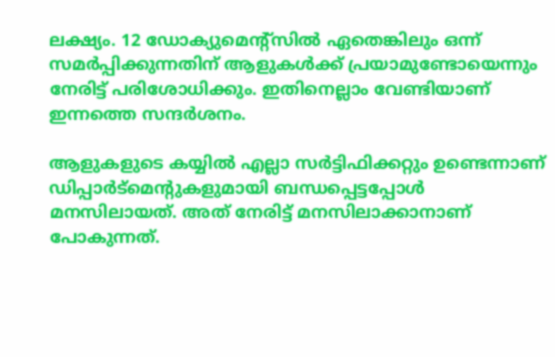ലക്ഷ്യം. 12 ഡോക്യുമെന്റ്‌സില്‍ ഏതെങ്കിലും ഒന്ന് സമര്‍പ്പിക്കുന്നതിന് ആളുകള്‍ക്ക് പ്രയാമുണ്ടോയെന്നും നേരിട്ട് പരിശോധിക്കും. ഇതിനെല്ലാം വേണ്ടിയാണ് ഇന്നത്തെ സന്ദര്‍ശനം.

ആളുകളുടെ കയ്യില്‍ എല്ലാ സര്‍ട്ടിഫിക്കറ്റും ഉണ്ടെന്നാണ് ഡിപ്പാര്‍ട്‌മെന്റുകളുമായി ബന്ധപ്പെട്ടപ്പോള്‍ മനസിലായത്. അത് നേരിട്ട് മനസിലാക്കാനാണ് പോകുന്നത്.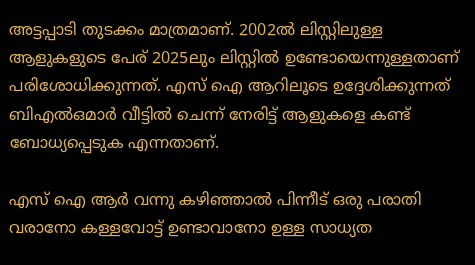അട്ടപ്പാടി തുടക്കം മാത്രമാണ്. 2002ല്‍ ലിസ്റ്റിലുള്ള ആളുകളുടെ പേര് 2025ലും ലിസ്റ്റില്‍ ഉണ്ടോയെന്നുള്ളതാണ് പരിശോധിക്കുന്നത്. എസ് ഐ ആറിലൂടെ ഉദ്ദേശിക്കുന്നത് ബിഎല്‍ഒമാര്‍ വീട്ടില്‍ ചെന്ന് നേരിട്ട് ആളുകളെ കണ്ട് ബോധ്യപ്പെടുക എന്നതാണ്.

എസ് ഐ ആര്‍ വന്നു കഴിഞ്ഞാല്‍ പിന്നീട് ഒരു പരാതി വരാനോ കള്ളവോട്ട് ഉണ്ടാവാനോ ഉള്ള സാധ്യത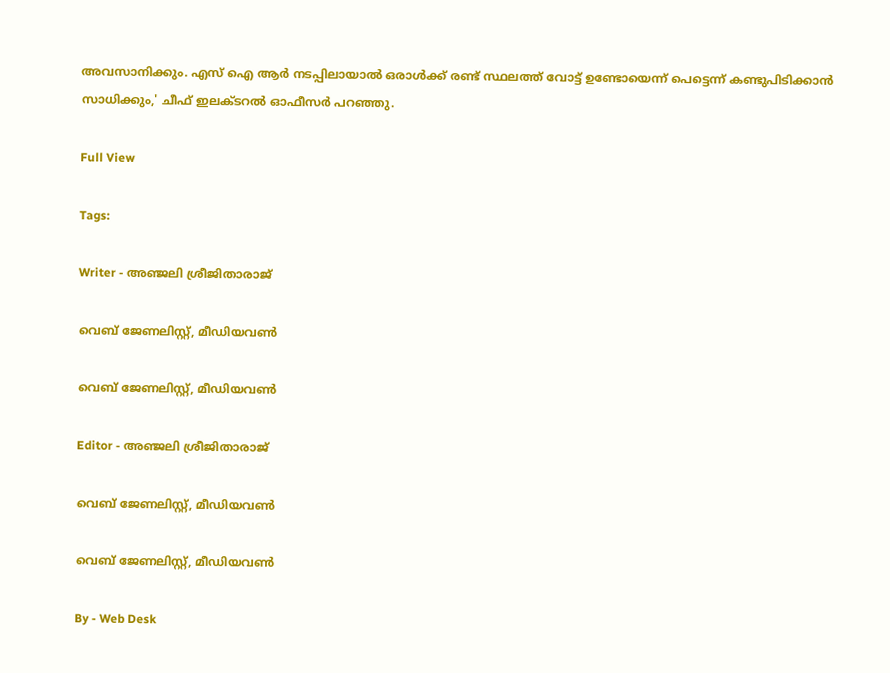അവസാനിക്കും. എസ് ഐ ആര്‍ നടപ്പിലായാല്‍ ഒരാള്‍ക്ക് രണ്ട് സ്ഥലത്ത് വോട്ട് ഉണ്ടോയെന്ന് പെട്ടെന്ന് കണ്ടുപിടിക്കാന്‍ സാധിക്കും,' ചീഫ് ഇലക്ടറല്‍ ഓഫീസര്‍ പറഞ്ഞു.

Full View

Tags:

Writer - അഞ്ജലി ശ്രീജിതാരാജ്

വെബ് ജേണലിസ്റ്റ്, മീഡിയവൺ

വെബ് ജേണലിസ്റ്റ്, മീഡിയവൺ

Editor - അഞ്ജലി ശ്രീജിതാരാജ്

വെബ് ജേണലിസ്റ്റ്, മീഡിയവൺ

വെബ് ജേണലിസ്റ്റ്, മീഡിയവൺ

By - Web Desk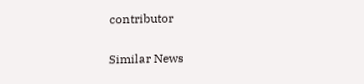contributor

Similar News